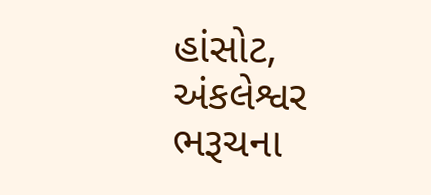હાંસોટ, અંકલેશ્વર
ભરૂચના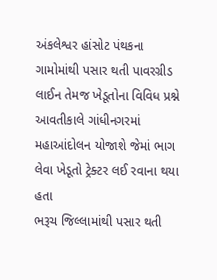અંકલેશ્વર હાંસોટ પંથકના ગામોમાંથી પસાર થતી પાવરગ્રીડ લાઈન તેમજ ખેડૂતોના વિવિધ પ્રશ્ને આવતીકાલે ગાંધીનગરમાં મહાઆંદોલન યોજાશે જેમાં ભાગ લેવા ખેડૂતો ટ્રેક્ટર લઈ રવાના થયા હતા
ભરૂચ જિલ્લામાંથી પસાર થતી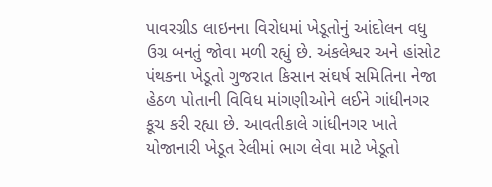પાવરગ્રીડ લાઇનના વિરોધમાં ખેડૂતોનું આંદોલન વધુ ઉગ્ર બનતું જોવા મળી રહ્યું છે. અંકલેશ્વર અને હાંસોટ પંથકના ખેડૂતો ગુજરાત કિસાન સંઘર્ષ સમિતિના નેજા હેઠળ પોતાની વિવિધ માંગણીઓને લઈને ગાંધીનગર કૂચ કરી રહ્યા છે. આવતીકાલે ગાંધીનગર ખાતે યોજાનારી ખેડૂત રેલીમાં ભાગ લેવા માટે ખેડૂતો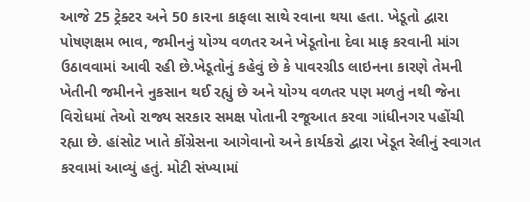આજે 25 ટ્રેક્ટર અને 50 કારના કાફલા સાથે રવાના થયા હતા. ખેડૂતો દ્વારા પોષણક્ષમ ભાવ, જમીનનું યોગ્ય વળતર અને ખેડૂતોના દેવા માફ કરવાની માંગ ઉઠાવવામાં આવી રહી છે.ખેડૂતોનું કહેવું છે કે પાવરગ્રીડ લાઇનના કારણે તેમની ખેતીની જમીનને નુકસાન થઈ રહ્યું છે અને યોગ્ય વળતર પણ મળતું નથી જેના વિરોધમાં તેઓ રાજ્ય સરકાર સમક્ષ પોતાની રજૂઆત કરવા ગાંધીનગર પહોંચી રહ્યા છે. હાંસોટ ખાતે કોંગ્રેસના આગેવાનો અને કાર્યકરો દ્વારા ખેડૂત રેલીનું સ્વાગત કરવામાં આવ્યું હતું. મોટી સંખ્યામાં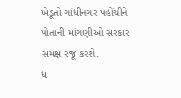ખેડૂતો ગાંધીનગર પહોંચીને પોતાની માંગણીઓ સરકાર સમક્ષ રજૂ કરશે.
ધ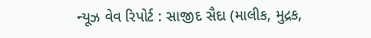ન્યૂઝ વેવ રિપોર્ટ : સાજીદ સૈદા (માલીક, મુદ્રક,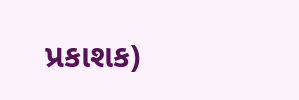પ્રકાશક)